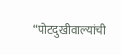“पोटदुखीवाल्यांची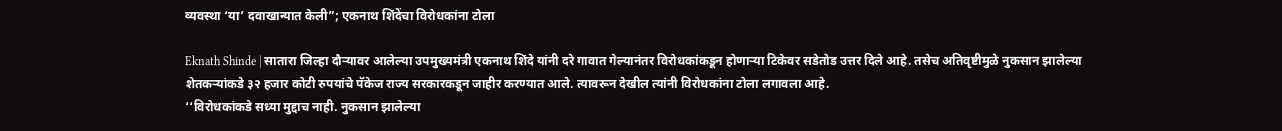व्यवस्था ‘या’ दवाखान्यात केली”; एकनाथ शिंदेंचा विरोधकांना टोला

Eknath Shinde | सातारा जिल्हा दौऱ्यावर आलेल्या उपमुख्यमंत्री एकनाथ शिंदे यांनी दरे गावात गेल्यानंतर विरोधकांकडून होणाऱ्या टिकेवर सडेतोड उत्तर दिले आहे. तसेच अतिवृष्टीमुळे नुकसान झालेल्या शेतकऱ्यांकडे ३२ हजार कोटी रुपयांचे पॅकेज राज्य सरकारकडून जाहीर करण्यात आले. त्यावरून देखील त्यांनी विरोधकांना टोला लगावला आहे.
‘‘विरोधकांकडे सध्या मुद्दाच नाही. नुकसान झालेल्या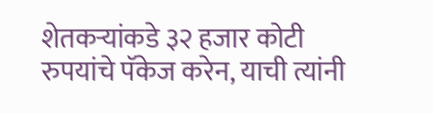शेतकऱ्यांकडे ३२ हजार कोटी रुपयांचे पॅकेज करेन, याची त्यांनी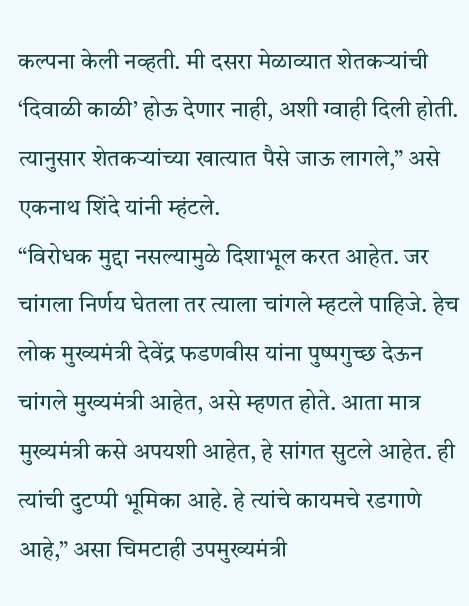कल्पना केली नव्हती. मी दसरा मेळाव्यात शेतकऱ्यांची ‘दिवाळी काळी’ होऊ देणार नाही, अशी ग्वाही दिली होती. त्यानुसार शेतकऱ्यांच्या खात्यात पैसे जाऊ लागले,” असे एकनाथ शिंदे यांनी म्हंटले.
“विरोधक मुद्दा नसल्यामुळे दिशाभूल करत आहेत. जर चांगला निर्णय घेतला तर त्याला चांगले म्हटले पाहिजे. हेच लोक मुख्यमंत्री देवेंद्र फडणवीस यांना पुष्पगुच्छ देऊन चांगले मुख्यमंत्री आहेत, असे म्हणत होते. आता मात्र मुख्यमंत्री कसे अपयशी आहेत, हे सांगत सुटले आहेत. ही त्यांची दुटप्पी भूमिका आहे. हे त्यांचे कायमचे रडगाणे आहे,” असा चिमटाही उपमुख्यमंत्री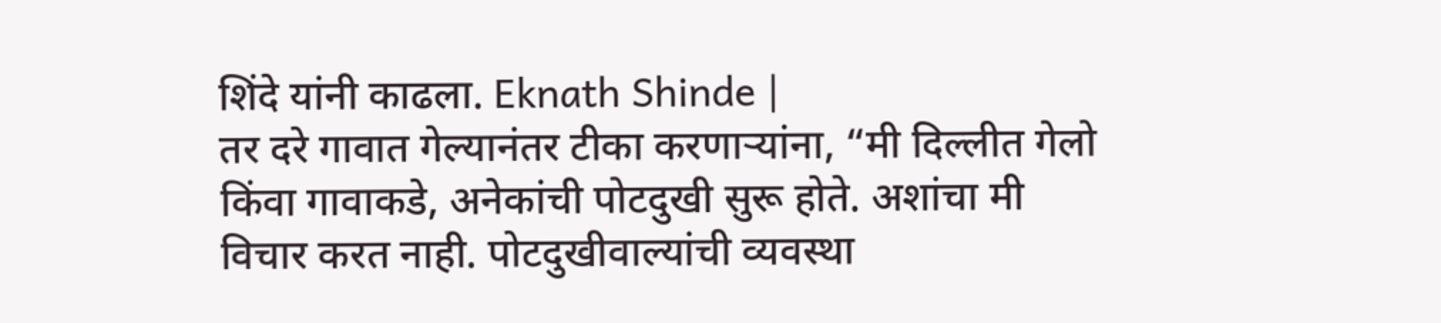शिंदे यांनी काढला. Eknath Shinde |
तर दरे गावात गेल्यानंतर टीका करणाऱ्यांना, “मी दिल्लीत गेलो किंवा गावाकडे, अनेकांची पोटदुखी सुरू होते. अशांचा मी विचार करत नाही. पोटदुखीवाल्यांची व्यवस्था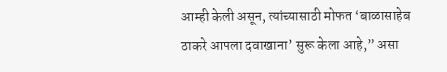आम्ही केली असून, त्यांच्यासाठी मोफत ‘बाळासाहेब ठाकरे आपला दवाखाना’ सुरू केला आहे,” असा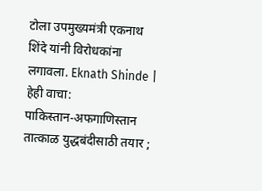टोला उपमुख्यमंत्री एकनाथ शिंदे यांनी विरोधकांना लगावला. Eknath Shinde |
हेही वाचा:
पाकिस्तान-अफगाणिस्तान तात्काळ युद्धबंदीसाठी तयार ;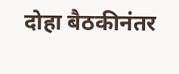दोहा बैठकीनंतर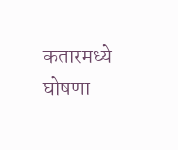कतारमध्ये घोषणा